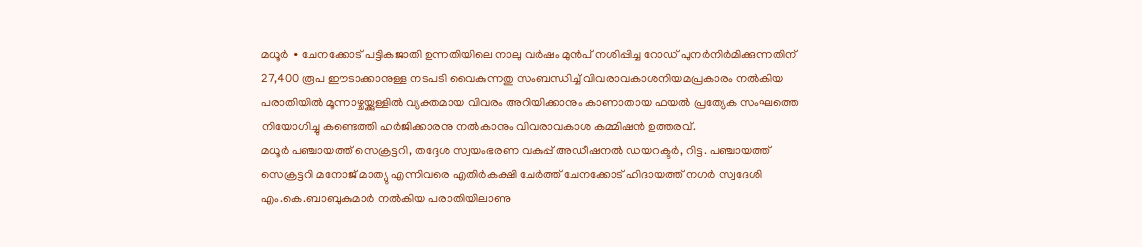മധൂർ ∙ ചേനക്കോട് പട്ടികജാതി ഉന്നതിയിലെ നാലു വർഷം മുൻപ് നശിപ്പിച്ച റോഡ് പുനർനിർമിക്കുന്നതിന് 27,400 രൂപ ഈടാക്കാനുള്ള നടപടി വൈകുന്നതു സംബന്ധിച്ച് വിവരാവകാശനിയമപ്രകാരം നൽകിയ പരാതിയിൽ മൂന്നാഴ്ചയ്ക്കുള്ളിൽ വ്യക്തമായ വിവരം അറിയിക്കാനും കാണാതായ ഫയൽ പ്രത്യേക സംഘത്തെ നിയോഗിച്ചു കണ്ടെത്തി ഹർജിക്കാരനു നൽകാനും വിവരാവകാശ കമ്മിഷൻ ഉത്തരവ്.
മധൂർ പഞ്ചായത്ത് സെക്രട്ടറി, തദ്ദേശ സ്വയംഭരണ വകുപ്പ് അഡീഷനൽ ഡയറക്ടർ, റിട്ട. പഞ്ചായത്ത് സെക്രട്ടറി മനോജ് മാത്യു എന്നിവരെ എതിർകക്ഷി ചേർത്ത് ചേനക്കോട് ഹിദായത്ത് നഗർ സ്വദേശി എം.കെ.ബാബുകുമാർ നൽകിയ പരാതിയിലാണു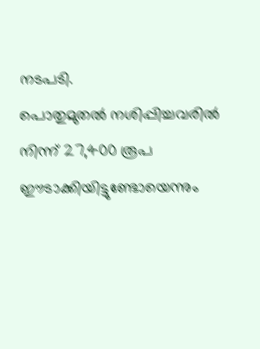നടപടി.
പൊതുമുതൽ നശിപ്പിച്ചവരിൽ നിന്ന് 27,400 രൂപ ഈടാക്കിയിട്ടുണ്ടോയെന്നും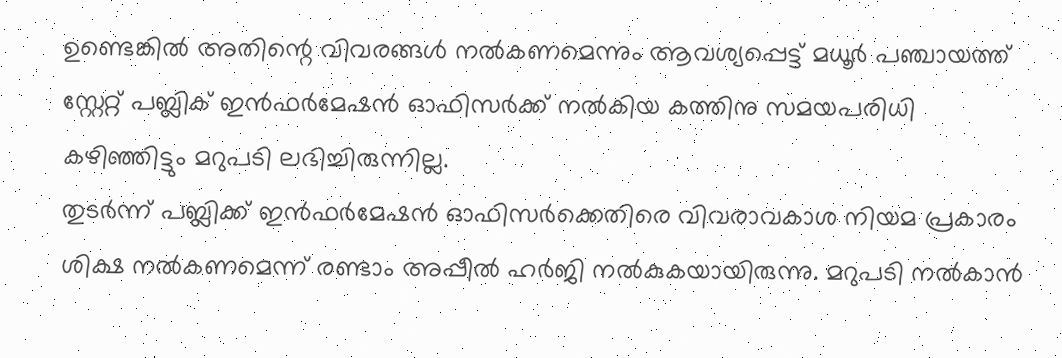ഉണ്ടെങ്കിൽ അതിന്റെ വിവരങ്ങൾ നൽകണമെന്നും ആവശ്യപ്പെട്ട് മധൂർ പഞ്ചായത്ത് സ്റ്റേറ്റ് പബ്ലിക് ഇൻഫർമേഷൻ ഓഫിസർക്ക് നൽകിയ കത്തിനു സമയപരിധി കഴിഞ്ഞിട്ടും മറുപടി ലഭിച്ചിരുന്നില്ല.
തുടർന്ന് പബ്ലിക്ക് ഇൻഫർമേഷൻ ഓഫിസർക്കെതിരെ വിവരാവകാശ നിയമ പ്രകാരം ശിക്ഷ നൽകണമെന്ന് രണ്ടാം അപ്പീൽ ഹർജി നൽകുകയായിരുന്നു. മറുപടി നൽകാൻ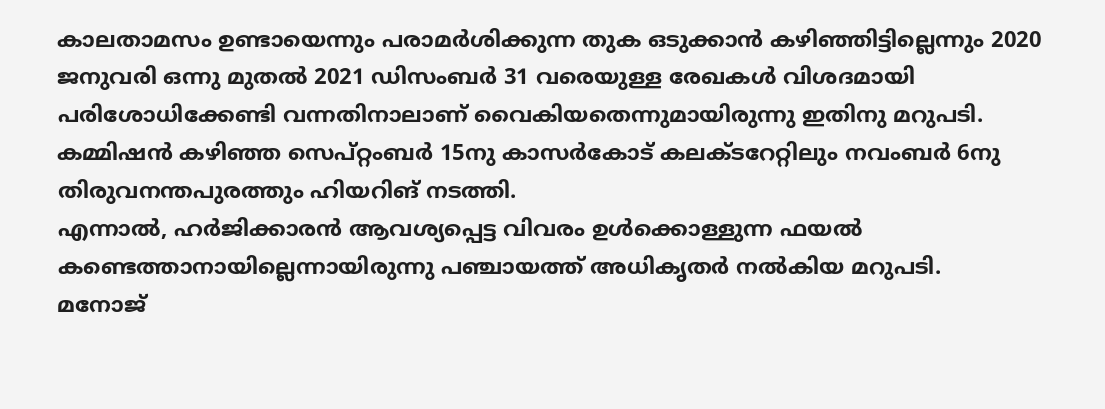കാലതാമസം ഉണ്ടായെന്നും പരാമർശിക്കുന്ന തുക ഒടുക്കാൻ കഴിഞ്ഞിട്ടില്ലെന്നും 2020 ജനുവരി ഒന്നു മുതൽ 2021 ഡിസംബർ 31 വരെയുള്ള രേഖകൾ വിശദമായി പരിശോധിക്കേണ്ടി വന്നതിനാലാണ് വൈകിയതെന്നുമായിരുന്നു ഇതിനു മറുപടി.
കമ്മിഷൻ കഴിഞ്ഞ സെപ്റ്റംബർ 15നു കാസർകോട് കലക്ടറേറ്റിലും നവംബർ 6നു തിരുവനന്തപുരത്തും ഹിയറിങ് നടത്തി.
എന്നാൽ, ഹർജിക്കാരൻ ആവശ്യപ്പെട്ട വിവരം ഉൾക്കൊള്ളുന്ന ഫയൽ കണ്ടെത്താനായില്ലെന്നായിരുന്നു പഞ്ചായത്ത് അധികൃതർ നൽകിയ മറുപടി.
മനോജ്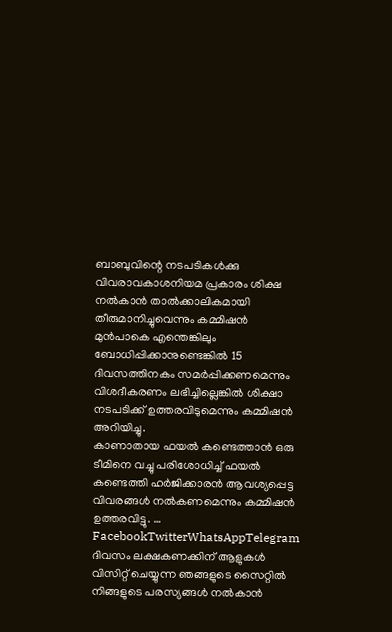ബാബുവിന്റെ നടപടികൾക്കു വിവരാവകാശനിയമ പ്രകാരം ശിക്ഷ നൽകാൻ താൽക്കാലികമായി തീരുമാനിച്ചുവെന്നും കമ്മിഷൻ മുൻപാകെ എന്തെങ്കിലും ബോധിപ്പിക്കാനുണ്ടെങ്കിൽ 15 ദിവസത്തിനകം സമർപ്പിക്കണമെന്നും വിശദീകരണം ലഭിച്ചില്ലെങ്കിൽ ശിക്ഷാ നടപടിക്ക് ഉത്തരവിടുമെന്നും കമ്മിഷൻ അറിയിച്ചു.
കാണാതായ ഫയൽ കണ്ടെത്താൻ ഒരു ടീമിനെ വച്ചു പരിശോധിച്ച് ഫയൽ കണ്ടെത്തി ഹർജിക്കാരൻ ആവശ്യപ്പെട്ട
വിവരങ്ങൾ നൽകണമെന്നും കമ്മിഷൻ ഉത്തരവിട്ടു. … FacebookTwitterWhatsAppTelegram
ദിവസം ലക്ഷകണക്കിന് ആളുകൾ വിസിറ്റ് ചെയ്യുന്ന ഞങ്ങളുടെ സൈറ്റിൽ നിങ്ങളുടെ പരസ്യങ്ങൾ നൽകാൻ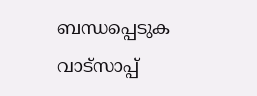ബന്ധപ്പെടുക വാട്സാപ്പ്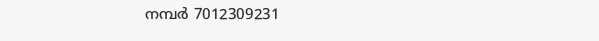നമ്പർ 7012309231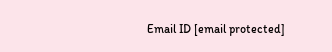Email ID [email protected]